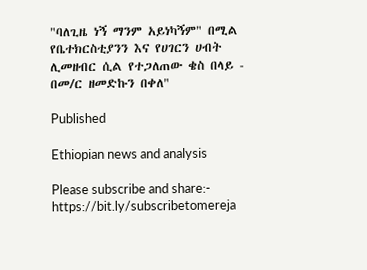"ባለጊዜ ነኝ ማንም አይነካኝም" በሚል የቤተክርስቲያንን እና የሀገርን ሀብት ሊመዘብር ሲል የተጋለጠው ቄስ በላይ - በመ/ር ዘመድኩን በቀለ"

Published

Ethiopian news and analysis

Please subscribe and share:- https://bit.ly/subscribetomereja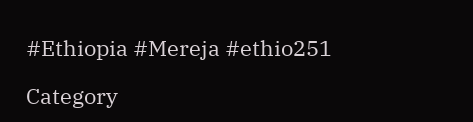#Ethiopia #Mereja #ethio251

Category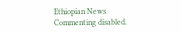Ethiopian News
Commenting disabled.